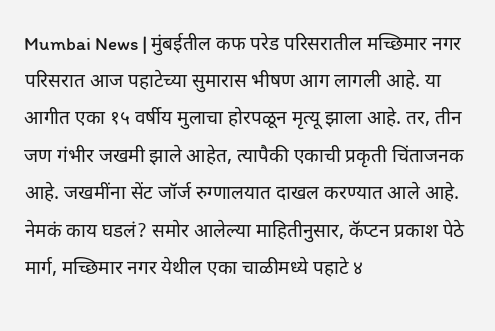Mumbai News | मुंबईतील कफ परेड परिसरातील मच्छिमार नगर परिसरात आज पहाटेच्या सुमारास भीषण आग लागली आहे. या आगीत एका १५ वर्षीय मुलाचा होरपळून मृत्यू झाला आहे. तर, तीन जण गंभीर जखमी झाले आहेत, त्यापैकी एकाची प्रकृती चिंताजनक आहे. जखमींना सेंट जॉर्ज रुग्णालयात दाखल करण्यात आले आहे. नेमकं काय घडलं? समोर आलेल्या माहितीनुसार, कॅप्टन प्रकाश पेठे मार्ग, मच्छिमार नगर येथील एका चाळीमध्ये पहाटे ४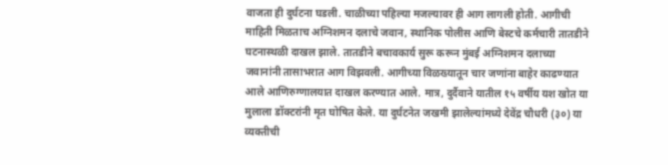वाजता ही दुर्घटना घडली. चाळीच्या पहिल्या मजल्यावर ही आग लागली होती. आगीची माहिती मिळताच अग्निशमन दलाचे जवान, स्थानिक पोलीस आणि बेस्टचे कर्मचारी तातडीने घटनास्थळी दाखल झाले. तातडीने बचावकार्य सुरू करून मुंबई अग्निशमन दलाच्या जवानांनी तासाभरात आग विझवली. आगीच्या विळख्यातून चार जणांना बाहेर काढण्यात आले आणिरुग्णालयात दाखल करण्यात आले. मात्र, दुर्दैवाने यातील १५ वर्षीय यश खोत या मुलाला डॉक्टरांनी मृत घोषित केले. या दुर्घटनेत जखमी झालेल्यांमध्ये देवेंद्र चौधरी (३०) या व्यक्तीची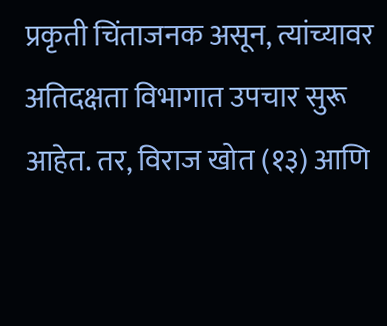प्रकृती चिंताजनक असून, त्यांच्यावर अतिदक्षता विभागात उपचार सुरू आहेत. तर, विराज खोत (१३) आणि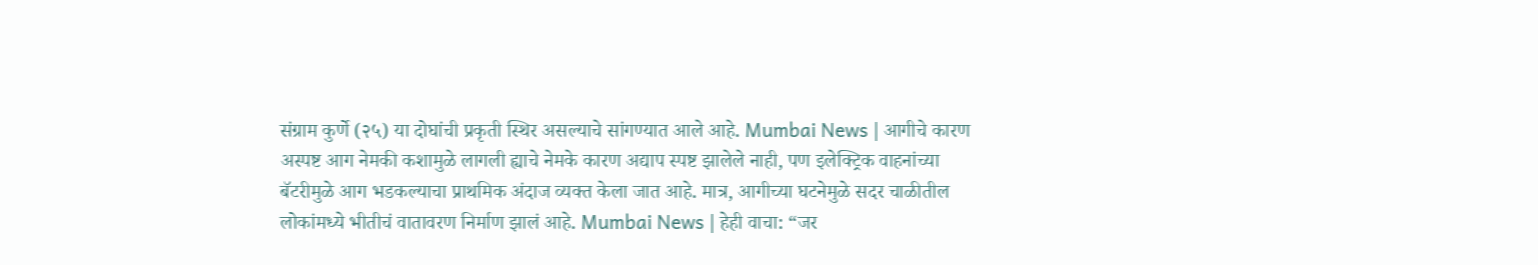संग्राम कुर्णे (२५) या दोघांची प्रकृती स्थिर असल्याचे सांगण्यात आले आहे. Mumbai News | आगीचे कारण अस्पष्ट आग नेमकी कशामुळे लागली ह्याचे नेमके कारण अद्याप स्पष्ट झालेले नाही, पण इलेक्ट्रिक वाहनांच्या बॅटरीमुळे आग भडकल्याचा प्राथमिक अंदाज व्यक्त केला जात आहे. मात्र, आगीच्या घटनेमुळे सदर चाळीतील लोकांमध्ये भीतीचं वातावरण निर्माण झालं आहे. Mumbai News | हेही वाचा: “जर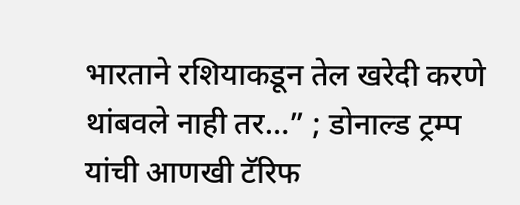भारताने रशियाकडून तेल खरेदी करणे थांबवले नाही तर…” ; डोनाल्ड ट्रम्प यांची आणखी टॅरिफ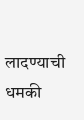लादण्याची धमकी